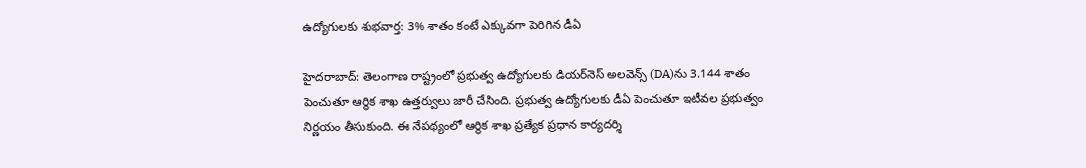ఉద్యోగులకు శుభవార్త: 3% శాతం కంటే ఎక్కువగా పెరిగిన డీఏ

హైదరాబాద్: తెలంగాణ రాష్ట్రంలో ప్రభుత్వ ఉద్యోగులకు డియర్‌నెస్ అలవెన్స్ (DA)ను 3.144 శాతం పెంచుతూ ఆర్థిక శాఖ ఉత్తర్వులు జారీ చేసింది. ప్రభుత్వ ఉద్యోగులకు డీఏ పెంచుతూ ఇటీవల ప్రభుత్వం నిర్ణయం తీసుకుంది. ఈ నేపథ్యంలో ఆర్థిక శాఖ ప్రత్యేక ప్రధాన కార్యదర్శి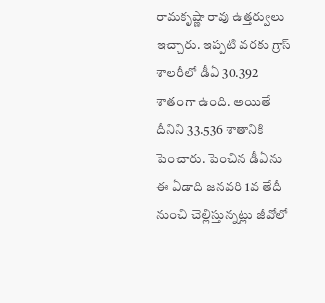రామకృష్ణా రావు ఉత్తర్వులు ఇచ్చారు. ఇప్పటి వరకు గ్రాస్ శాలరీలో డీఏ 30.392 శాతంగా ఉంది. అయితే దీనిని 33.536 శాతానికి పెంచారు. పెంచిన డీఏను ఈ ఏడాది జనవరి 1వ తేదీ నుంచి చెల్లిస్తున్నట్లు జీవోలో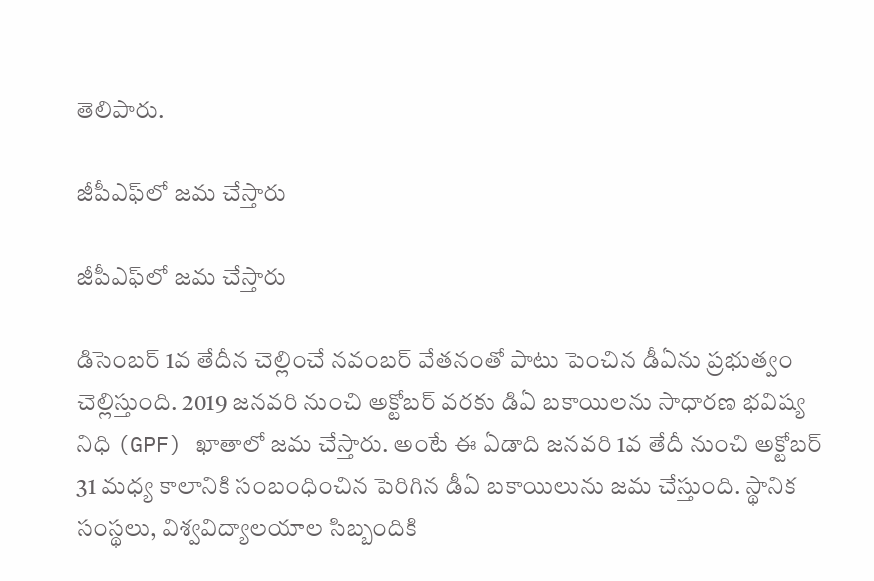తెలిపారు.

జీపీఎఫ్‌లో జమ చేస్తారు

జీపీఎఫ్‌లో జమ చేస్తారు

డిసెంబర్ 1వ తేదీన చెల్లించే నవంబర్ వేతనంతో పాటు పెంచిన డీఏను ప్రభుత్వం చెల్లిస్తుంది. 2019 జనవరి నుంచి అక్టోబర్ వరకు డిఏ బకాయిలను సాధారణ భవిష్య నిధి (GPF) ఖాతాలో జమ చేస్తారు. అంటే ఈ ఏడాది జనవరి 1వ తేదీ నుంచి అక్టోబర్ 31 మధ్య కాలానికి సంబంధించిన పెరిగిన డీఏ బకాయిలును జమ చేస్తుంది. స్థానిక సంస్థలు, విశ్వవిద్యాలయాల సిబ్బందికి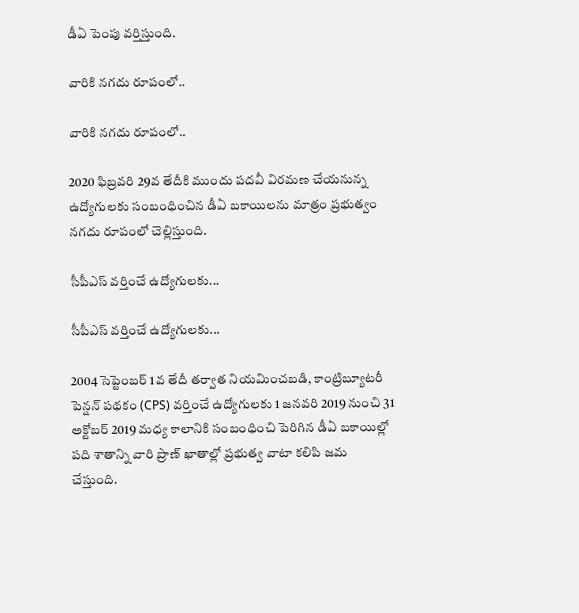డీఏ పెంపు వర్తిస్తుంది.

వారికి నగదు రూపంలో..

వారికి నగదు రూపంలో..

2020 ఫిబ్రవరి 29వ తేదీకి ముందు పదవీ విరమణ చేయనున్న ఉద్యోగులకు సంబంధించిన డీఏ బకాయిలను మాత్రం ప్రభుత్వం నగదు రూపంలో చెల్లిస్తుంది.

సీపీఎస్ వర్తించే ఉద్యోగులకు...

సీపీఎస్ వర్తించే ఉద్యోగులకు...

2004 సెప్టెంబర్ 1వ తేదీ తర్వాత నియమించబడి, కాంట్రిబ్యూటరీ పెన్షన్ పథకం (CPS) వర్తించే ఉద్యోగులకు 1 జనవరి 2019 నుంచి 31 అక్టోబర్ 2019 మధ్య కాలానికి సంబంధించి పెరిగిన డీఏ బకాయిల్లో పది శాతాన్ని వారి ప్రాణ్ ఖాతాల్లో ప్రభుత్వ వాటా కలిపి జమ చేస్తుంది.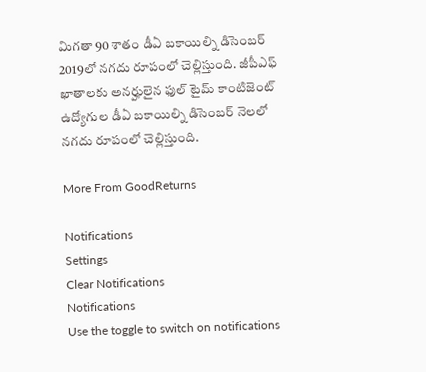మిగతా 90 శాతం డీఏ బకాయిల్ని డిసెంబర్ 2019లో నగదు రూపంలో చెల్లిస్తుంది. జీపీఎఫ్ ఖాతాలకు అనర్హులైన ఫుల్ టైమ్ కాంటిజెంట్ ఉద్యోగుల డీఏ బకాయిల్ని డిసెంబర్ నెలలో నగదు రూపంలో చెల్లిస్తుంది.

More From GoodReturns

Notifications
Settings
Clear Notifications
Notifications
Use the toggle to switch on notifications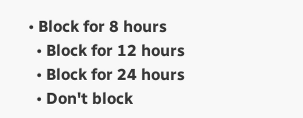• Block for 8 hours
  • Block for 12 hours
  • Block for 24 hours
  • Don't block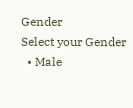Gender
Select your Gender
  • Male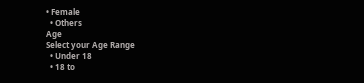• Female
  • Others
Age
Select your Age Range
  • Under 18
  • 18 to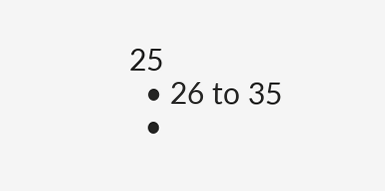25
  • 26 to 35
  •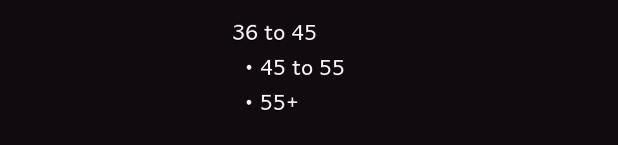36 to 45
  • 45 to 55
  • 55+